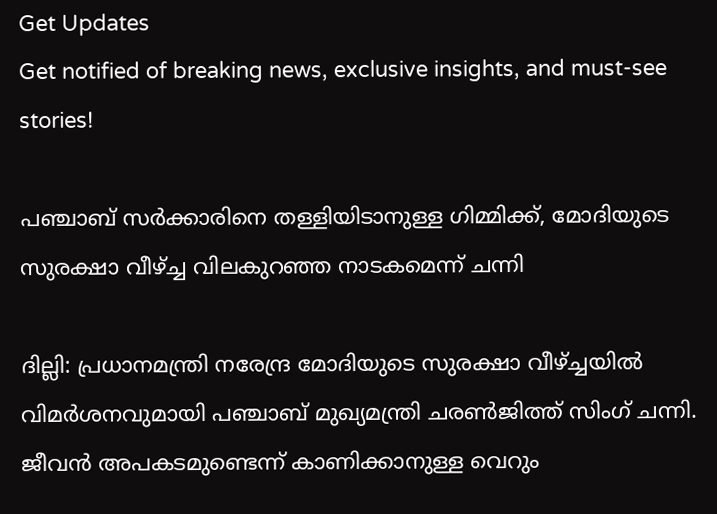Get Updates
Get notified of breaking news, exclusive insights, and must-see stories!

പഞ്ചാബ് സര്‍ക്കാരിനെ തള്ളിയിടാനുള്ള ഗിമ്മിക്ക്, മോദിയുടെ സുരക്ഷാ വീഴ്ച്ച വിലകുറഞ്ഞ നാടകമെന്ന് ചന്നി

ദില്ലി: പ്രധാനമന്ത്രി നരേന്ദ്ര മോദിയുടെ സുരക്ഷാ വീഴ്ച്ചയില്‍ വിമര്‍ശനവുമായി പഞ്ചാബ് മുഖ്യമന്ത്രി ചരണ്‍ജിത്ത് സിംഗ് ചന്നി. ജീവന്‍ അപകടമുണ്ടെന്ന് കാണിക്കാനുള്ള വെറും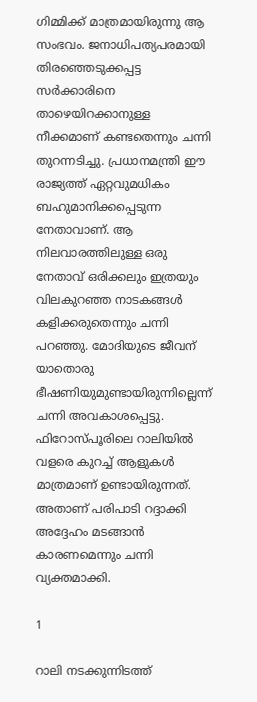ഗിമ്മിക്ക് മാത്രമായിരുന്നു ആ സംഭവം. ജനാധിപത്യപരമായി തിരഞ്ഞെടുക്കപ്പട്ട സര്‍ക്കാരിനെ താഴെയിറക്കാനുള്ള നീക്കമാണ് കണ്ടതെന്നും ചന്നി തുറന്നടിച്ചു. പ്രധാനമന്ത്രി ഈ രാജ്യത്ത് ഏറ്റവുമധികം ബഹുമാനിക്കപ്പെടുന്ന നേതാവാണ്. ആ നിലവാരത്തിലുള്ള ഒരു നേതാവ് ഒരിക്കലും ഇത്രയും വിലകുറഞ്ഞ നാടകങ്ങള്‍ കളിക്കരുതെന്നും ചന്നി പറഞ്ഞു. മോദിയുടെ ജീവന് യാതൊരു ഭീഷണിയുമുണ്ടായിരുന്നില്ലെന്ന് ചന്നി അവകാശപ്പെട്ടു. ഫിറോസ്പൂരിലെ റാലിയില്‍ വളരെ കുറച്ച് ആളുകള്‍ മാത്രമാണ് ഉണ്ടായിരുന്നത്. അതാണ് പരിപാടി റദ്ദാക്കി അദ്ദേഹം മടങ്ങാന്‍ കാരണമെന്നും ചന്നി വ്യക്തമാക്കി.

1

റാലി നടക്കുന്നിടത്ത്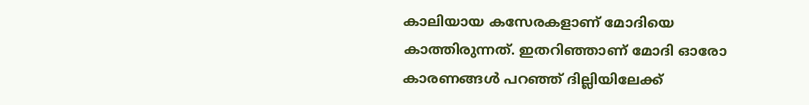കാലിയായ കസേരകളാണ് മോദിയെ കാത്തിരുന്നത്. ഇതറിഞ്ഞാണ് മോദി ഓരോ കാരണങ്ങള്‍ പറഞ്ഞ് ദില്ലിയിലേക്ക്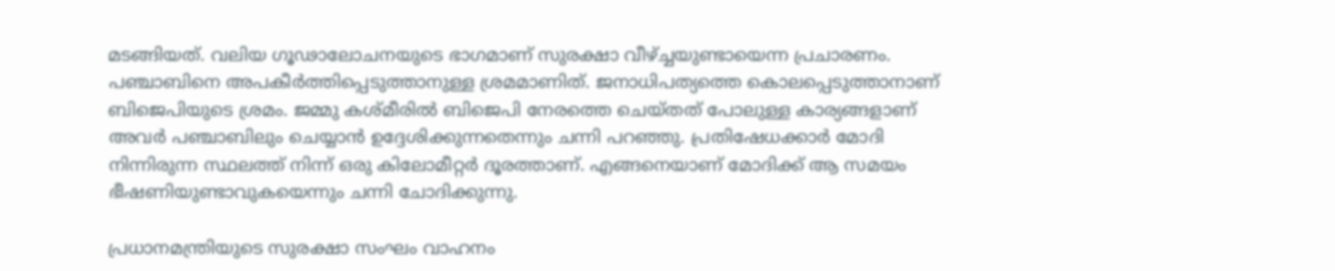മടങ്ങിയത്. വലിയ ഗൂഢാലോചനയുടെ ഭാഗമാണ് സുരക്ഷാ വീഴ്ച്ചയുണ്ടായെന്ന പ്രചാരണം. പഞ്ചാബിനെ അപകീര്‍ത്തിപ്പെടുത്താനുള്ള ശ്രമമാണിത്. ജനാധിപത്യത്തെ കൊലപ്പെടുത്താനാണ് ബിജെപിയുടെ ശ്രമം. ജമ്മു കശ്മീരില്‍ ബിജെപി നേരത്തെ ചെയ്തത് പോലുള്ള കാര്യങ്ങളാണ് അവര്‍ പഞ്ചാബിലും ചെയ്യാന്‍ ഉദ്ദേശിക്കുന്നതെന്നും ചന്നി പറഞ്ഞു. പ്രതിഷേധക്കാര്‍ മോദി നിന്നിരുന്ന സ്ഥലത്ത് നിന്ന് ഒരു കിലോമീറ്റര്‍ ദൂരത്താണ്. എങ്ങനെയാണ് മോദിക്ക് ആ സമയം ഭീഷണിയുണ്ടാവുകയെന്നും ചന്നി ചോദിക്കുന്നു.

പ്രധാനമന്ത്രിയുടെ സുരക്ഷാ സംഘം വാഹനം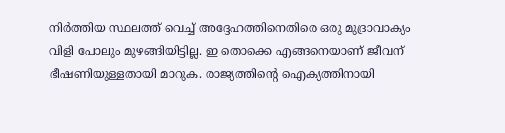നിര്‍ത്തിയ സ്ഥലത്ത് വെച്ച് അദ്ദേഹത്തിനെതിരെ ഒരു മുദ്രാവാക്യം വിളി പോലും മുഴങ്ങിയിട്ടില്ല. ഇ തൊക്കെ എങ്ങനെയാണ് ജീവന് ഭീഷണിയുള്ളതായി മാറുക. രാജ്യത്തിന്റെ ഐക്യത്തിനായി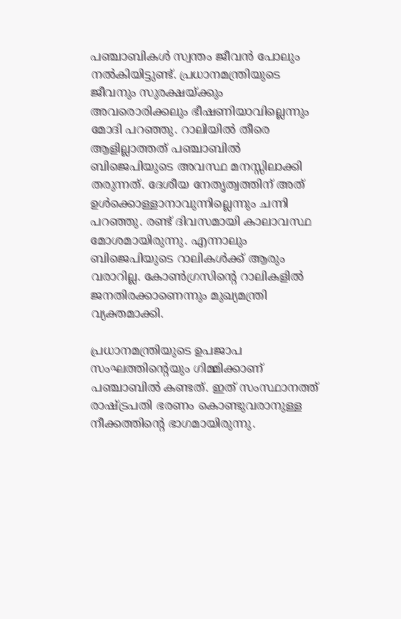പഞ്ചാബികള്‍ സ്വന്തം ജീവന്‍ പോലും നല്‍കിയിട്ടുണ്ട്. പ്രധാനമന്ത്രിയുടെ ജീവനും സുരക്ഷയ്ക്കും അവരൊരിക്കലും ഭീഷണിയാവില്ലെന്നും മോദി പറഞ്ഞു. റാലിയില്‍ തീരെ ആളില്ലാത്തത് പഞ്ചാബില്‍ ബിജെപിയുടെ അവസ്ഥ മനസ്സിലാക്കി തരുന്നത്. ദേശീയ നേതൃത്വത്തിന് അത് ഉള്‍ക്കൊള്ളാനാവുന്നില്ലെന്നും ചന്നി പറഞ്ഞു. രണ്ട് ദിവസമായി കാലാവസ്ഥ മോശമായിരുന്നു. എന്നാലും ബിജെപിയുടെ റാലികള്‍ക്ക് ആരും വരാറില്ല. കോണ്‍ഗ്രസിന്റെ റാലികളില്‍ ജനതിരക്കാണെന്നും മുഖ്യമന്ത്രി വ്യക്തമാക്കി.

പ്രധാനമന്ത്രിയുടെ ഉപജാപ സംഘത്തിന്റെയും ഗിമ്മിക്കാണ് പഞ്ചാബില്‍ കണ്ടത്. ഇത് സംസ്ഥാനത്ത് രാഷ്ട്രപതി ഭരണം കൊണ്ടുവരാനുള്ള നീക്കത്തിന്റെ ഭാഗമായിരുന്നു.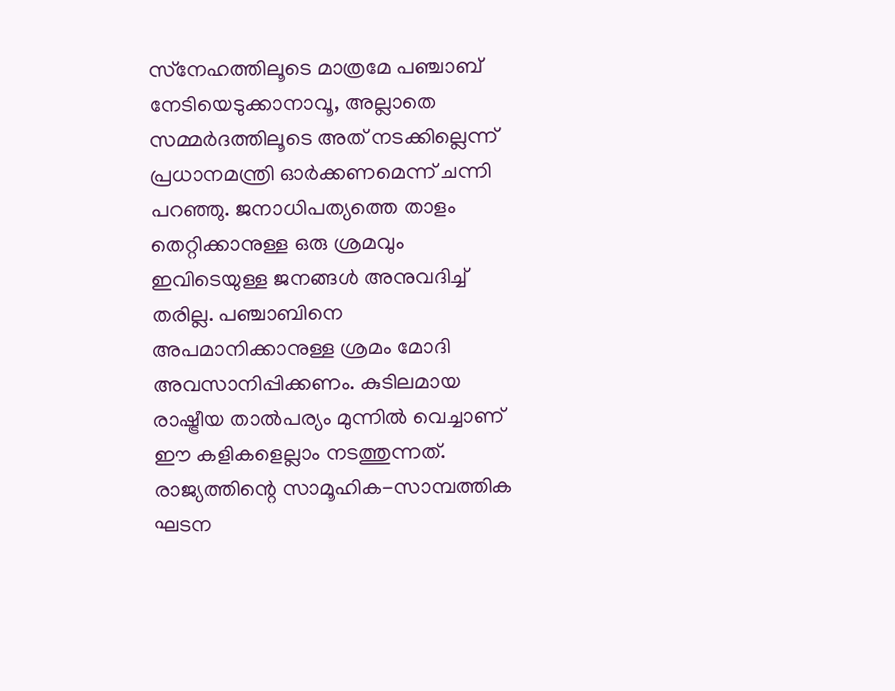സ്‌നേഹത്തിലൂടെ മാത്രമേ പഞ്ചാബ് നേടിയെടുക്കാനാവൂ, അല്ലാതെ സമ്മര്‍ദത്തിലൂടെ അത് നടക്കില്ലെന്ന് പ്രധാനമന്ത്രി ഓര്‍ക്കണമെന്ന് ചന്നി പറഞ്ഞു. ജനാധിപത്യത്തെ താളം തെറ്റിക്കാനുള്ള ഒരു ശ്രമവും ഇവിടെയുള്ള ജനങ്ങള്‍ അനുവദിച്ച് തരില്ല. പഞ്ചാബിനെ അപമാനിക്കാനുള്ള ശ്രമം മോദി അവസാനിപ്പിക്കണം. കുടിലമായ രാഷ്ട്രീയ താല്‍പര്യം മുന്നില്‍ വെച്ചാണ് ഈ കളികളെല്ലാം നടത്തുന്നത്. രാജ്യത്തിന്റെ സാമൂഹിക-സാമ്പത്തിക ഘടന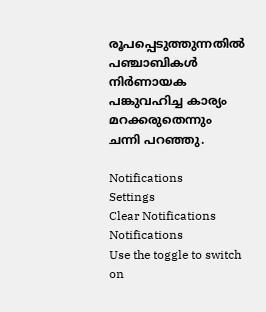രൂപപ്പെടുത്തുന്നതില്‍ പഞ്ചാബികള്‍ നിര്‍ണായക പങ്കുവഹിച്ച കാര്യം മറക്കരുതെന്നും ചന്നി പറഞ്ഞു.

Notifications
Settings
Clear Notifications
Notifications
Use the toggle to switch on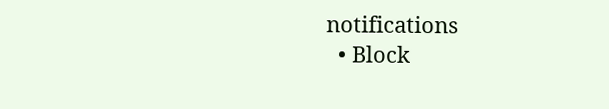notifications
  • Block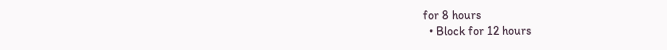for 8 hours
  • Block for 12 hours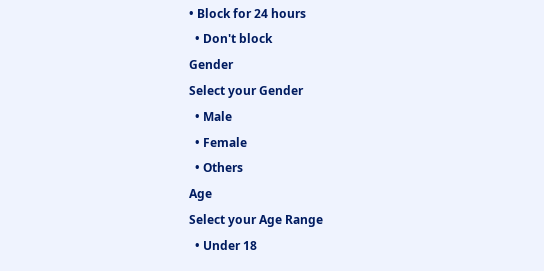• Block for 24 hours
  • Don't block
Gender
Select your Gender
  • Male
  • Female
  • Others
Age
Select your Age Range
  • Under 18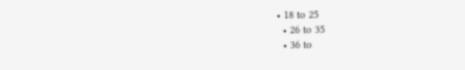• 18 to 25
  • 26 to 35
  • 36 to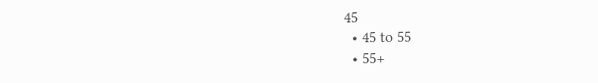45
  • 45 to 55
  • 55+